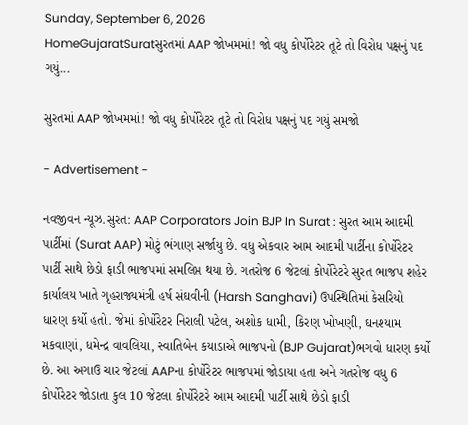Sunday, September 6, 2026
HomeGujaratSuratસુરતમાં AAP જોખમમાં! જો વધુ કોર્પોરેટર તૂટે તો વિરોધ પક્ષનું પદ ગયું...

સુરતમાં AAP જોખમમાં! જો વધુ કોર્પોરેટર તૂટે તો વિરોધ પક્ષનું પદ ગયું સમજો

- Advertisement -

નવજીવન ન્યૂઝ.સુરત: AAP Corporators Join BJP In Surat : સુરત આમ આદમી પાર્ટીમાં (Surat AAP) મોટું ભંગાણ સર્જાયુ છે. વધુ એકવાર આમ આદમી પાર્ટીના કોર્પોરેટર પાર્ટી સાથે છેડો ફાડી ભાજપમાં સમલિપ્ત થયા છે. ગતરોજ 6 જેટલાં કોર્પોરેટરે સુરત ભાજપ શહેર કાર્યાલય ખાતે ગૃહરાજ્યમંત્રી હર્ષ સંઘવીની (Harsh Sanghavi) ઉપસ્થિતિમાં કેસરિયો ધારણ કર્યો હતો. જેમાં કોર્પોરેટર નિરાલી પટેલ, અશોક ધામી, કિરણ ખોખણી, ઘનશ્યામ મકવાણાં, ધમેન્દ્ર વાવલિયા, સ્વાતિબેન કયાડાએ ભાજપનો (BJP Gujarat)ભગવો ધારણ કર્યો છે. આ અગાઉ ચાર જેટલાં AAPના કોર્પોરેટર ભાજપમાં જોડાયા હતા અને ગતરોજ વધુ 6 કોર્પોરેટર જોડાતા કુલ 10 જેટલા કોર્પોરેટરે આમ આદમી પાર્ટી સાથે છેડો ફાડી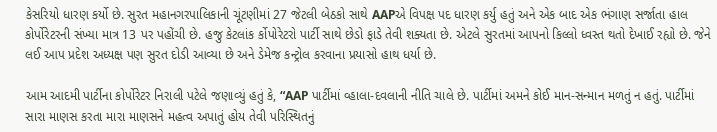કેસરિયો ધારણ કર્યો છે. સુરત મહાનગરપાલિકાની ચૂંટણીમાં 27 જેટલી બેઠકો સાથે AAPએ વિપક્ષ પદ ધારણ કર્યુ હતું અને એક બાદ એક ભંગાણ સર્જાતા હાલ કોર્પોરેટરની સંખ્યા માત્ર 13 પર પહોંચી છે. હજુ કેટલાંક ર્કોપોરેટરો પાર્ટી સાથે છેડો ફાડે તેવી શક્યતા છે. એટલે સુરતમાં આપનો કિલ્લો ધ્વસ્ત થતો દેખાઈ રહ્યો છે. જેને લઈ આપ પ્રદેશ અધ્યક્ષ પણ સુરત દોડી આવ્યા છે અને ડેમેજ કન્ટ્રોલ કરવાના પ્રયાસો હાથ ધર્યા છે.

આમ આદમી પાર્ટીના કોર્પોરેટર નિરાલી પટેલે જણાવ્યું હતું કે, “AAP પાર્ટીમાં વ્હાલા-દવલાની નીતિ ચાલે છે. પાર્ટીમાં અમને કોઈ માન-સન્માન મળતું ન હતું. પાર્ટીમાં સારા માણસ કરતા મારા માણસને મહત્વ અપાતું હોય તેવી પરિસ્થિતનું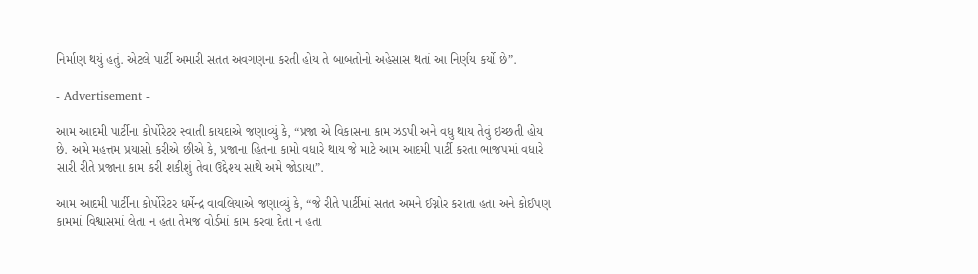નિર્માણ થયું હતું. એટલે પાર્ટી અમારી સતત અવગણના કરતી હોય તે બાબતોનો અહેસાસ થતાં આ નિર્ણય કર્યો છે”.

- Advertisement -

આમ આદમી પાર્ટીના કોર્પોરેટર સ્વાતી કાયદાએ જણાવ્યું કે, “પ્રજા એ વિકાસના કામ ઝડપી અને વધુ થાય તેવું ઇચ્છતી હોય છે. અમે મહત્તમ પ્રયાસો કરીએ છીએ કે, પ્રજાના હિતના કામો વધારે થાય જે માટે આમ આદમી પાર્ટી કરતા ભાજપમાં વધારે સારી રીતે પ્રજાના કામ કરી શકીશું તેવા ઉદ્દેશ્ય સાથે અમે જોડાયા”.

આમ આદમી પાર્ટીના કોર્પોરેટર ધર્મેન્દ્ર વાવલિયાએ જણાવ્યું કે, “જે રીતે પાર્ટીમાં સતત અમને ઈગ્નોર કરાતા હતા અને કોઈપણ કામમાં વિશ્વાસમાં લેતા ન હતા તેમજ વોર્ડમાં કામ કરવા દેતા ન હતા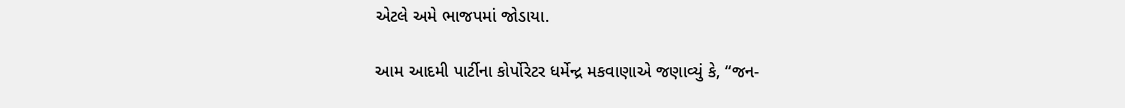એટલે અમે ભાજપમાં જોડાયા.

આમ આદમી પાર્ટીના કોર્પોરેટર ધર્મેન્દ્ર મકવાણાએ જણાવ્યું કે, “જન-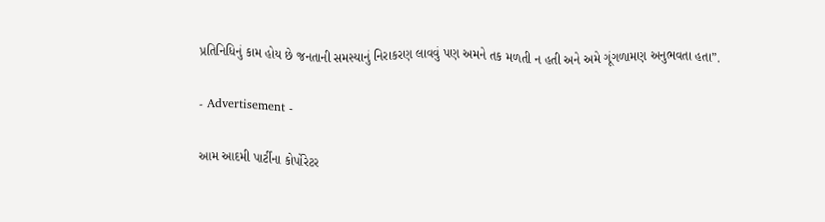પ્રતિનિધિનું કામ હોય છે જનતાની સમસ્યાનું નિરાકરણ લાવવું પણ અમને તક મળતી ન હતી અને અમે ગૂંગળામણ અનુભવતા હતા”.

- Advertisement -

આમ આદમી પાર્ટીના કોર્પોરેટર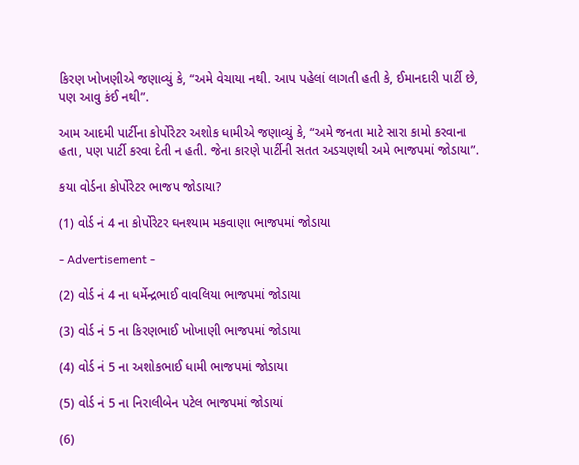કિરણ ખોખણીએ જણાવ્યું કે, “અમે વેચાયા નથી. આપ પહેલાં લાગતી હતી કે, ઈમાનદારી પાર્ટી છે, પણ આવુ કંઈ નથી”.

આમ આદમી પાર્ટીના કોર્પોરેટર અશોક ધામીએ જણાવ્યું કે, “અમે જનતા માટે સારા કામો કરવાના હતા, પણ પાર્ટી કરવા દેતી ન હતી. જેના કારણે પાર્ટીની સતત અડચણથી અમે ભાજપમાં જોડાયા”.

કયા વોર્ડના કોર્પોરેટર ભાજપ જોડાયા?

(1) વોર્ડ નં 4 ના કોર્પોરેટર ઘનશ્યામ મકવાણા ભાજપમાં જોડાયા

- Advertisement -

(2) વોર્ડ નં 4 ના ધર્મેન્દ્રભાઈ વાવલિયા ભાજપમાં જોડાયા

(3) વોર્ડ નં 5 ના કિરણભાઈ ખોખાણી ભાજપમાં જોડાયા

(4) વોર્ડ નં 5 ના અશોકભાઈ ધામી ભાજપમાં જોડાયા

(5) વોર્ડ નં 5 ના નિરાલીબેન પટેલ ભાજપમાં જોડાયાં

(6)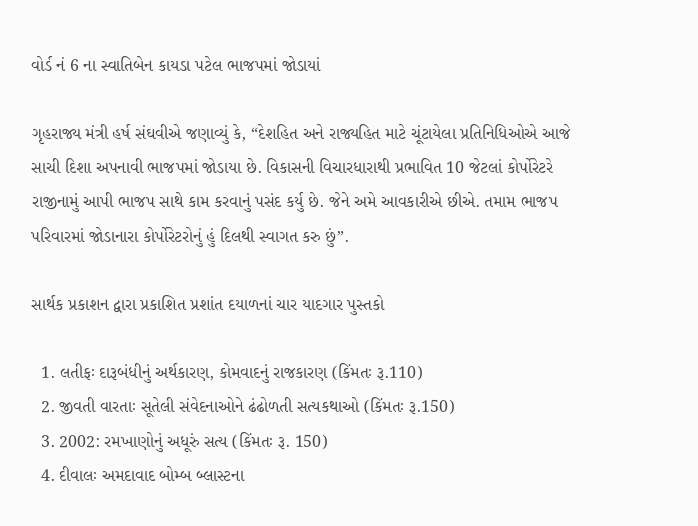વોર્ડ નં 6 ના સ્વાતિબેન કાયડા પટેલ ભાજપમાં જોડાયાં

ગૃહરાજ્ય મંત્રી હર્ષ સંઘવીએ જણાવ્યું કે, “દેશહિત અને રાજ્યહિત માટે ચૂંટાયેલા પ્રતિનિધિઓએ આજે સાચી દિશા અપનાવી ભાજપમાં જોડાયા છે. વિકાસની વિચારધારાથી પ્રભાવિત 10 જેટલાં કોર્પોરેટરે રાજીનામું આપી ભાજપ સાથે કામ કરવાનું પસંદ કર્યુ છે. જેને અમે આવકારીએ છીએ. તમામ ભાજપ પરિવારમાં જોડાનારા કોર્પોરેટરોનું હું દિલથી સ્વાગત કરુ છું”.

સાર્થક પ્રકાશન દ્વારા પ્રકાશિત પ્રશાંત દયાળનાં ચાર યાદગાર પુસ્તકો

  1. લતીફઃ દારૂબંધીનું અર્થકારણ, કોમવાદનું રાજકારણ (કિંમતઃ રૂ.110)
  2. જીવતી વારતાઃ સૂતેલી સંવેદનાઓને ઢંઢોળતી સત્યકથાઓ (કિંમતઃ રૂ.150)
  3. 2002: રમખાણોનું અધૂરું સત્ય (કિંમતઃ રૂ. 150)
  4. દીવાલઃ અમદાવાદ બોમ્બ બ્લાસ્ટના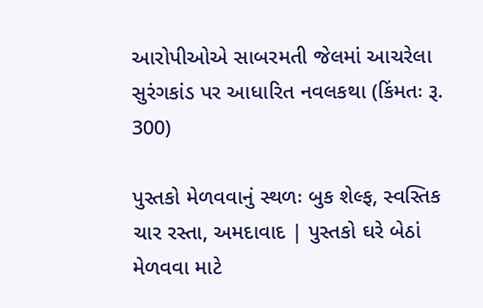આરોપીઓએ સાબરમતી જેલમાં આચરેલા સુરંગકાંડ પર આધારિત નવલકથા (કિંમતઃ રૂ. 300)

પુસ્તકો મેળવવાનું સ્થળઃ બુક શેલ્ફ, સ્વસ્તિક ચાર રસ્તા, અમદાવાદ | પુસ્તકો ઘરે બેઠાં મેળવવા માટે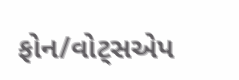ફોન/વોટ્સએપ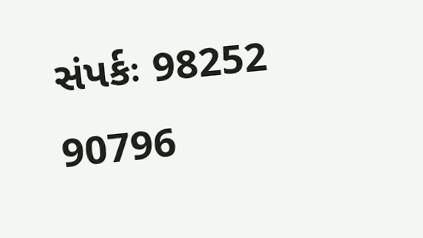સંપર્કઃ 98252 90796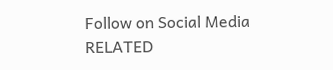Follow on Social Media
RELATED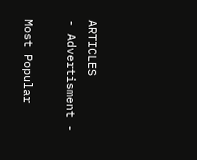ARTICLES
- Advertisment -

Most Popular